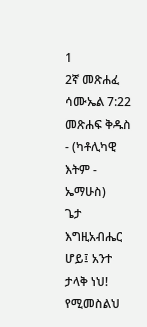1
2ኛ መጽሐፈ ሳሙኤል 7:22
መጽሐፍ ቅዱስ - (ካቶሊካዊ እትም - ኤማሁስ)
ጌታ እግዚአብሔር ሆይ፤ አንተ ታላቅ ነህ! የሚመስልህ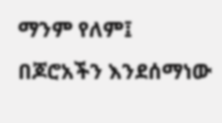ማንም የለም፤ በጆሮአችን እንደሰማነው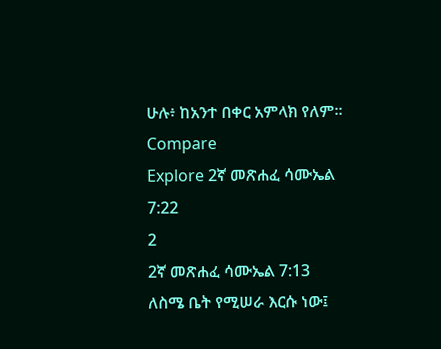ሁሉ፥ ከአንተ በቀር አምላክ የለም።
Compare
Explore 2ኛ መጽሐፈ ሳሙኤል 7:22
2
2ኛ መጽሐፈ ሳሙኤል 7:13
ለስሜ ቤት የሚሠራ እርሱ ነው፤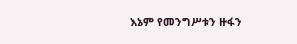እኔም የመንግሥቱን ዙፋን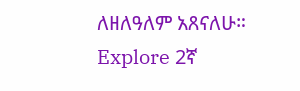ለዘለዓለም አጸናለሁ።
Explore 2ኛ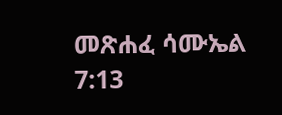መጽሐፈ ሳሙኤል 7:13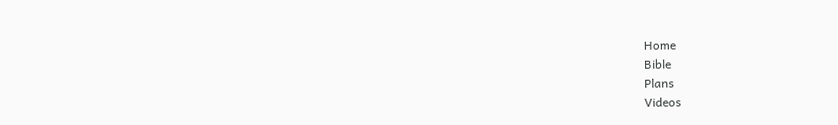Home
Bible
Plans
Videos